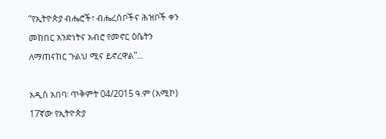“የኢትዮጵያ ብሔሮች፣ ብሔረሰቦችና ሕዝቦች ቀን መከበር አንድነትና አብሮ የመኖር ዕሴትን ለማጠናከር ጉልህ ሚና ይኖረዋል”...

አዲስ አበባ፡ ጥቅምት 04/2015 ዓ.ም (አሚኮ) 17ኛው የኢትዮጵያ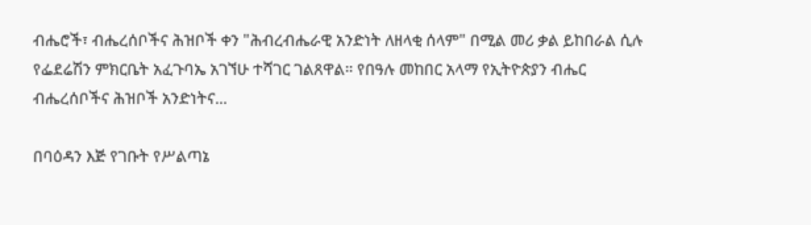ብሔሮች፣ ብሔረሰቦችና ሕዝቦች ቀን "ሕብረብሔራዊ አንድነት ለዘላቂ ሰላም" በሚል መሪ ቃል ይከበራል ሲሉ የፌደሬሽን ምክርቤት አፈጉባኤ አገኘሁ ተሻገር ገልጸዋል። የበዓሉ መከበር አላማ የኢትዮጵያን ብሔር ብሔረሰቦችና ሕዝቦች አንድነትና...

በባዕዳን እጅ የገቡት የሥልጣኔ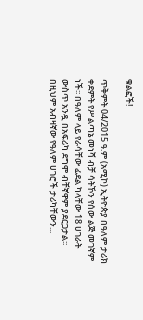ቁልፎች!

ጥቅምት 04/2015 ዓ.ም (አሚኮ) ኢትዮጵያ በዓለም ታሪክ ቀደምት የሥልጣኔ መነሻ ብቻ ሳትኾን የሰው ልጅ መገኛም ነች፡፡ በዓለም ላይ የራሳቸው ፊደል ካላቸው 18 ሀገራት ውስጥ አንዷ በአፍሪካ ደግሞ ብቸኛዋም ያደርጋታል፡፡ በዚህም አብዛኛው የዓለም ሀገሮች ታሪካቸውን...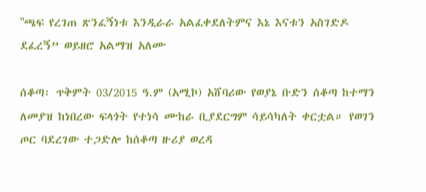‟ጫፍ የረገጠ ጽንፈኝነቱ እንዲራራ አልፈቀደለትምና እኔ እናቱን አስገድዶ ደፈረኝ” ወይዘሮ አልማዝ አለሙ

ሰቆጣ፡ ጥቅምት 03/2015 ዓ.ም (አሚኮ) አሸባሪው የወያኔ ቡድን ሰቆጣ ከተማን ለመያዝ ከነበረው ፍላጎት የተነሳ ሙከራ ቢያደርግም ሳይሳካለት ቀርቷል። የወገን ጦር ባደረገው ተጋድሎ ከሰቆጣ ዙሪያ ወረዳ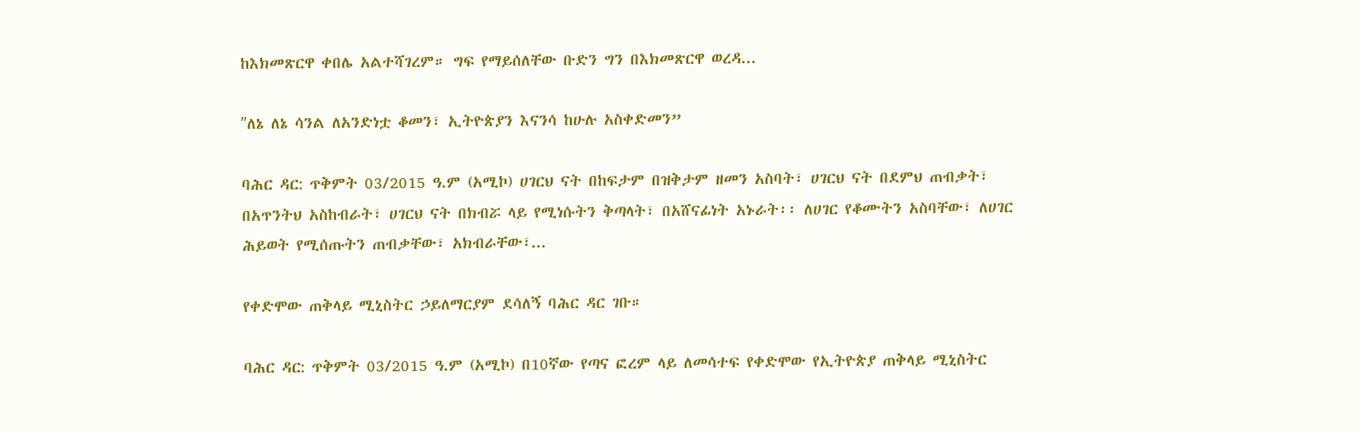ከእክመጽርዋ ቀበሌ አልተሻገረም። ግፍ የማይሰለቸው ቡድን ግን በእክመጽርዋ ወረዳ...

ʺለኔ ለኔ ሳንል ለአንድነቷ ቆመን፣ ኢትዮጵያን እናንሳ ከሁሉ አስቀድመን”

ባሕር ዳር: ጥቅምት 03/2015 ዓ.ም (አሚኮ) ሀገርህ ናት በከፍታም በዝቅታም ዘመን አስባት፣ ሀገርህ ናት በደምህ ጠብቃት፣ በአጥንትህ አስከብራት፣ ሀገርህ ናት በክብሯ ላይ የሚነሱትን ቅጣላት፣ በአሸናፊነት አኑራት፡፡ ለሀገር የቆሙትን አስባቸው፣ ለሀገር ሕይወት የሚሰጡትን ጠብቃቸው፣ አክብራቸው፣...

የቀድሞው ጠቅላይ ሚኒስትር ኃይለማርያም ደሳለኝ ባሕር ዳር ገቡ።

ባሕር ዳር: ጥቅምት 03/2015 ዓ.ም (አሚኮ) በ10ኛው የጣና ፎረም ላይ ለመሳተፍ የቀድሞው የኢትዮጵያ ጠቅላይ ሚኒስትር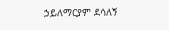ኃይለማርያም ደሳለኝ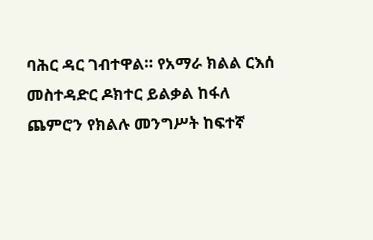ባሕር ዳር ገብተዋል። የአማራ ክልል ርእሰ መስተዳድር ዶክተር ይልቃል ከፋለ ጨምሮን የክልሉ መንግሥት ከፍተኛ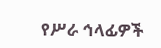የሥራ ኅላፊዎች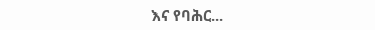እና የባሕር...